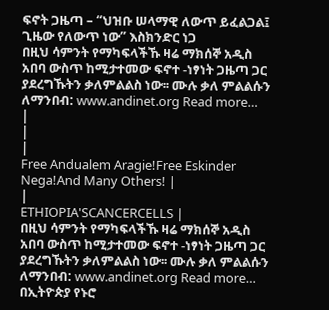ፍኖት ጋዜጣ – “ህዝቡ ሠላማዊ ለውጥ ይፈልጋል፤ ጊዜው የለውጥ ነው” እስክንድር ነጋ
በዚህ ሳምንት የማካፍላችኹ ዛሬ ማክሰኞ አዲስ አበባ ውስጥ ከሚታተመው ፍኖተ -ነፃነት ጋዜጣ ጋር ያደረግኹትን ቃለምልልስ ነው፡፡ ሙሉ ቃለ ምልልሱን ለማንበብ: www.andinet.org Read more…
|
|
|
Free Andualem Aragie!Free Eskinder Nega!And Many Others! |
|
ETHIOPIA'SCANCERCELLS |
በዚህ ሳምንት የማካፍላችኹ ዛሬ ማክሰኞ አዲስ አበባ ውስጥ ከሚታተመው ፍኖተ -ነፃነት ጋዜጣ ጋር ያደረግኹትን ቃለምልልስ ነው፡፡ ሙሉ ቃለ ምልልሱን ለማንበብ: www.andinet.org Read more…
በኢትዮጵያ የኑሮ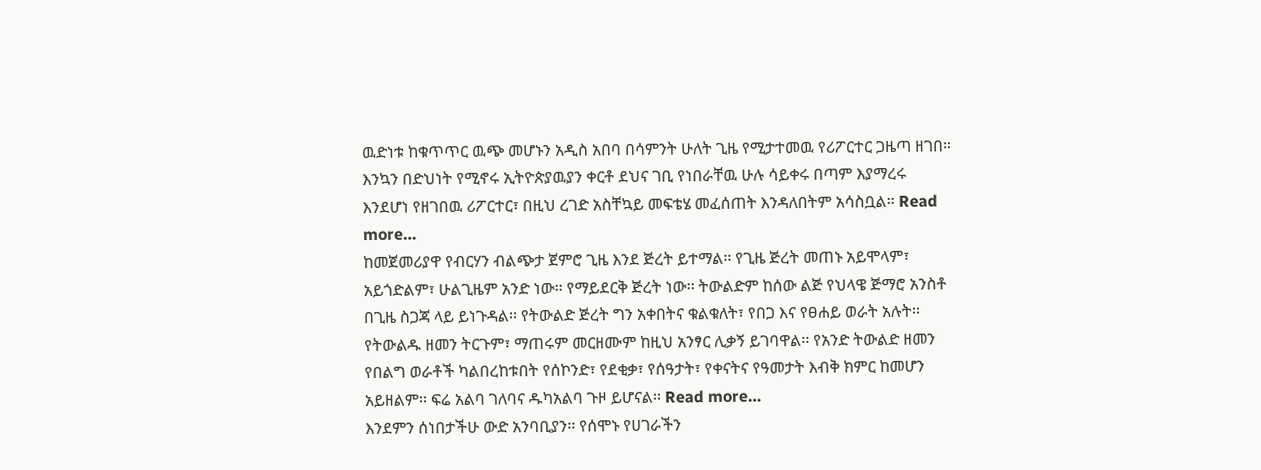ዉድነቱ ከቁጥጥር ዉጭ መሆኑን አዲስ አበባ በሳምንት ሁለት ጊዜ የሚታተመዉ የሪፖርተር ጋዜጣ ዘገበ። እንኳን በድህነት የሚኖሩ ኢትዮጵያዉያን ቀርቶ ደህና ገቢ የነበራቸዉ ሁሉ ሳይቀሩ በጣም እያማረሩ እንደሆነ የዘገበዉ ሪፖርተር፣ በዚህ ረገድ አስቸኳይ መፍቴሄ መፈሰጠት እንዳለበትም አሳስቧል። Read more…
ከመጀመሪያዋ የብርሃን ብልጭታ ጀምሮ ጊዜ እንደ ጅረት ይተማል፡፡ የጊዜ ጅረት መጠኑ አይሞላም፣ አይጎድልም፣ ሁልጊዜም አንድ ነው፡፡ የማይደርቅ ጅረት ነው፡፡ ትውልድም ከሰው ልጅ የህላዌ ጅማሮ አንስቶ በጊዜ ስጋጃ ላይ ይነጉዳል፡፡ የትውልድ ጅረት ግን አቀበትና ቁልቁለት፣ የበጋ እና የፀሐይ ወራት አሉት፡፡ የትውልዱ ዘመን ትርጉም፣ ማጠሩም መርዘሙም ከዚህ አንፃር ሊቃኝ ይገባዋል፡፡ የአንድ ትውልድ ዘመን የበልግ ወራቶች ካልበረከቱበት የሰኮንድ፣ የደቂቃ፣ የሰዓታት፣ የቀናትና የዓመታት እብቅ ክምር ከመሆን አይዘልም፡፡ ፍሬ አልባ ገለባና ዱካአልባ ጉዞ ይሆናል፡፡ Read more…
እንደምን ሰነበታችሁ ውድ አንባቢያን፡፡ የሰሞኑ የሀገራችን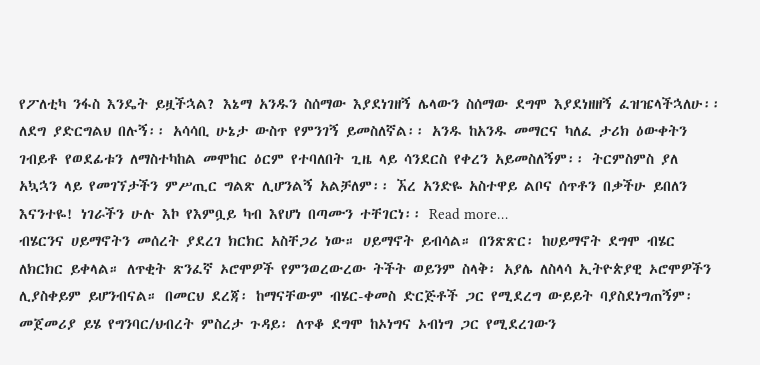የፖለቲካ ንፋስ እንዴት ይዟችኋል? እኔማ አንዱን ስሰማው እያደነገዘኝ ሌላውን ስሰማው ደግሞ እያደነዘዘኝ ፈዝዤላችኋለሁ፡፡ ለደግ ያድርግልህ በሉኝ፡፡ አሳሳቢ ሁኔታ ውስጥ የምንገኝ ይመስለኛል፡፡ አንዱ ከአንዱ መማርና ካለፈ ታሪክ ዕውቀትን ገብይቶ የወደፊቱን ለማስተካከል መሞከር ዕርም የተባለበት ጊዜ ላይ ሳንደርስ የቀረን አይመስለኝም፡፡ ትርምስምስ ያለ አኳኋን ላይ የመገኘታችን ምሥጢር ግልጽ ሊሆንልኝ አልቻለም፡፡ ኧረ አንድዬ አስተዋይ ልቦና ሰጥቶን በቃችሁ ይበለን እናንተዬ! ነገራችን ሁሉ እኮ የእምቧይ ካብ እየሆነ በጣሙን ተቸገርነ፡፡ Read more…
ብሄርንና ሀይማኖትን መሰረት ያደረገ ክርክር አስቸጋሪ ነው። ሀይማኖት ይብሳል። በንጽጽር፡ ከሀይማኖት ደግሞ ብሄር ለክርክር ይቀላል። ለጥቂት ጽንፈኛ ኦሮሞዎች የምንወረውረው ትችት ወይንም ስላቅ፡ አያሌ ለስላሳ ኢትዮጵያዊ ኦሮሞዎችን ሊያስቀይም ይሆንብናል። በመርህ ደረጃ፡ ከማናቸውም ብሄር-ቀመስ ድርጅቶች ጋር የሚደረግ ውይይት ባያስደነግጠኝም፡ መጀመሪያ ይሄ የግንባር/ህብረት ምስረታ ጉዳይ፡ ለጥቆ ደግሞ ከኦነግና ኦብነግ ጋር የሚደረገውን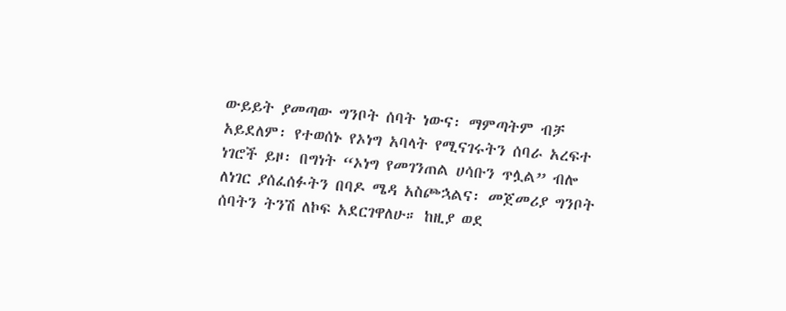ውይይት ያመጣው ግንቦት ሰባት ነውና፡ ማምጣትም ብቻ አይደለም፡ የተወሰኑ የኦነግ አባላት የሚናገሩትን ሰባራ አረፍተ ነገሮች ይዞ፡ በግነት “ኦነግ የመገንጠል ሀሳቡን ጥሏል” ብሎ ለነገር ያሰፈሰፉትን በባዶ ሜዳ አስጮኋልና፡ መጀመሪያ ግንቦት ሰባትን ትንሽ ለኮፍ አደርገዋለሁ። ከዚያ ወደ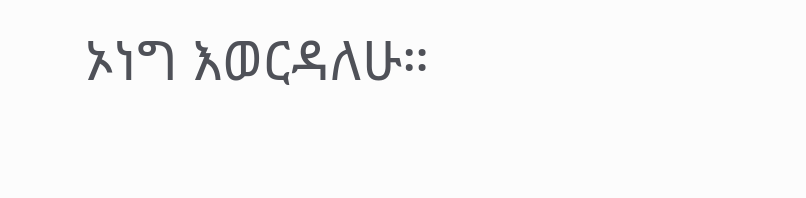ኦነግ እወርዳለሁ።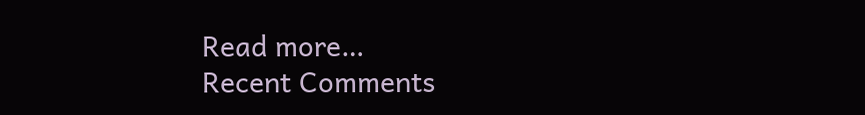Read more…
Recent Comments